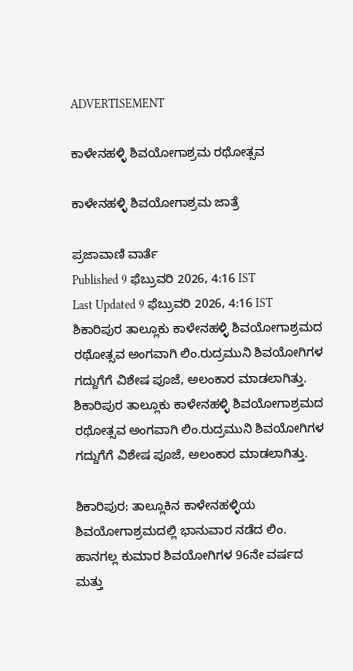ADVERTISEMENT

ಕಾಳೇನಹಳ್ಳಿ ಶಿವಯೋಗಾಶ್ರಮ ರಥೋತ್ಸವ

ಕಾಳೇನಹಳ್ಳಿ ಶಿವಯೋಗಾಶ್ರಮ ಜಾತ್ರೆ

ಪ್ರಜಾವಾಣಿ ವಾರ್ತೆ
Published 9 ಫೆಬ್ರುವರಿ 2026, 4:16 IST
Last Updated 9 ಫೆಬ್ರುವರಿ 2026, 4:16 IST
ಶಿಕಾರಿಪುರ ತಾಲ್ಲೂಕು ಕಾಳೇನಹಳ್ಳಿ ಶಿವಯೋಗಾಶ್ರಮದ ರಥೋತ್ಸವ ಅಂಗವಾಗಿ ಲಿಂ.ರುದ್ರಮುನಿ ಶಿವಯೋಗಿಗಳ ಗದ್ದುಗೆಗೆ ವಿಶೇಷ ಪೂಜೆ, ಅಲಂಕಾರ ಮಾಡಲಾಗಿತ್ತು.
ಶಿಕಾರಿಪುರ ತಾಲ್ಲೂಕು ಕಾಳೇನಹಳ್ಳಿ ಶಿವಯೋಗಾಶ್ರಮದ ರಥೋತ್ಸವ ಅಂಗವಾಗಿ ಲಿಂ.ರುದ್ರಮುನಿ ಶಿವಯೋಗಿಗಳ ಗದ್ದುಗೆಗೆ ವಿಶೇಷ ಪೂಜೆ, ಅಲಂಕಾರ ಮಾಡಲಾಗಿತ್ತು.

ಶಿಕಾರಿಪುರ: ತಾಲ್ಲೂಕಿನ ಕಾಳೇನಹಳ್ಳಿಯ ಶಿವಯೋಗಾಶ್ರಮದಲ್ಲಿ ಭಾನುವಾರ ನಡೆದ ಲಿಂ. ಹಾನಗಲ್ಲ ಕುಮಾರ ಶಿವಯೋಗಿಗಳ 96ನೇ ವರ್ಷದ ಮತ್ತು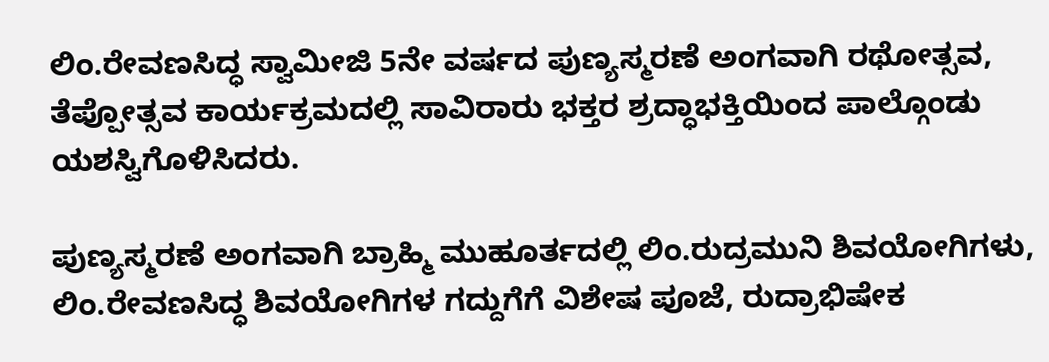ಲಿಂ.ರೇವಣಸಿದ್ಧ ಸ್ವಾಮೀಜಿ 5ನೇ ವರ್ಷದ ಪುಣ್ಯಸ್ಮರಣೆ ಅಂಗವಾಗಿ ರಥೋತ್ಸವ, ತೆಪ್ಪೋತ್ಸವ ಕಾರ್ಯಕ್ರಮದಲ್ಲಿ ಸಾವಿರಾರು ಭಕ್ತರ ಶ್ರದ್ಧಾಭಕ್ತಿಯಿಂದ ಪಾಲ್ಗೊಂಡು ಯಶಸ್ವಿಗೊಳಿಸಿದರು.

ಪುಣ್ಯಸ್ಮರಣೆ ಅಂಗವಾಗಿ ಬ್ರಾಹ್ಮಿ ಮುಹೂರ್ತದಲ್ಲಿ ಲಿಂ.ರುದ್ರಮುನಿ ಶಿವಯೋಗಿಗಳು, ಲಿಂ.ರೇವಣಸಿದ್ಧ ಶಿವಯೋಗಿಗಳ ಗದ್ದುಗೆಗೆ ವಿಶೇಷ ಪೂಜೆ, ರುದ್ರಾಭಿಷೇಕ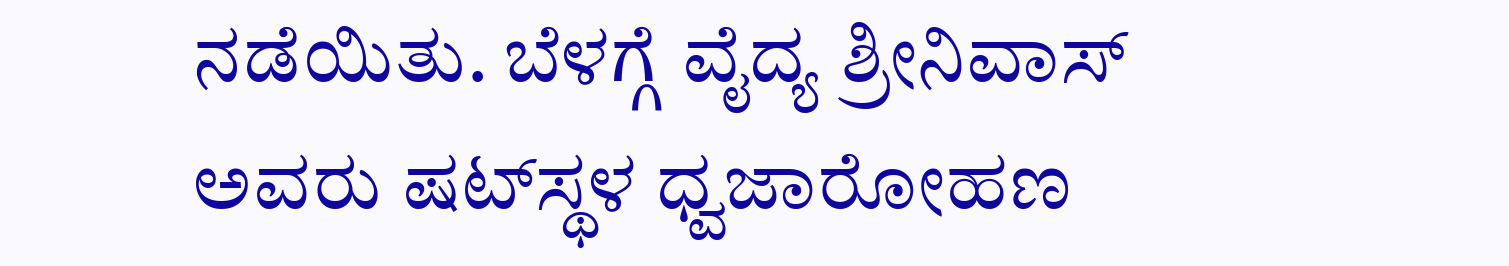ನಡೆಯಿತು. ಬೆಳಗ್ಗೆ ವೈದ್ಯ ಶ್ರೀನಿವಾಸ್ ಅವರು ಷಟ್‌ಸ್ಥಳ ಧ್ವಜಾರೋಹಣ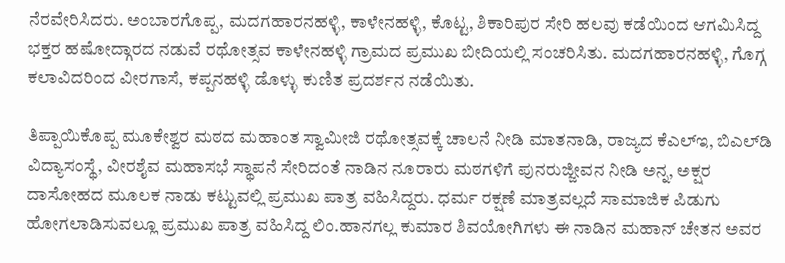ನೆರವೇರಿಸಿದರು. ಅಂಬಾರಗೊಪ್ಪ, ಮದಗಹಾರನಹಳ್ಳಿ, ಕಾಳೇನಹಳ್ಳಿ, ಕೊಟ್ಟ, ಶಿಕಾರಿಪುರ ಸೇರಿ ಹಲವು ಕಡೆಯಿಂದ ಆಗಮಿಸಿದ್ದ ಭಕ್ತರ ಹಷೋದ್ಗಾರದ ನಡುವೆ ರಥೋತ್ಸವ ಕಾಳೇನಹಳ್ಳಿ ಗ್ರಾಮದ ಪ್ರಮುಖ ಬೀದಿಯಲ್ಲಿ ಸಂಚರಿಸಿತು. ಮದಗಹಾರನಹಳ್ಳಿ, ಗೊಗ್ಗ ಕಲಾವಿದರಿಂದ ವೀರಗಾಸೆ, ಕಪ್ಪನಹಳ್ಳಿ ಡೊಳ್ಳು ಕುಣಿತ ಪ್ರದರ್ಶನ ನಡೆಯಿತು.

ತಿಪ್ಪಾಯಿಕೊಪ್ಪ ಮೂಕೇಶ್ವರ ಮಠದ ಮಹಾಂತ ಸ್ವಾಮೀಜಿ ರಥೋತ್ಸವಕ್ಕೆ ಚಾಲನೆ ನೀಡಿ ಮಾತನಾಡಿ, ರಾಜ್ಯದ ಕೆಎಲ್‌ಇ, ಬಿಎಲ್‌ಡಿ ವಿದ್ಯಾಸಂಸ್ಥೆ, ವೀರಶೈವ ಮಹಾಸಭೆ ಸ್ಥಾಪನೆ ಸೇರಿದಂತೆ ನಾಡಿನ ನೂರಾರು ಮಠಗಳಿಗೆ ಪುನರುಜ್ಜೀವನ ನೀಡಿ ಅನ್ನ, ಅಕ್ಷರ ದಾಸೋಹದ ಮೂಲಕ ನಾಡು ಕಟ್ಟುವಲ್ಲಿ ಪ್ರಮುಖ ಪಾತ್ರ ವಹಿಸಿದ್ದರು. ಧರ್ಮ ರಕ್ಷಣೆ ಮಾತ್ರವಲ್ಲದೆ ಸಾಮಾಜಿಕ ಪಿಡುಗು ಹೋಗಲಾಡಿಸುವಲ್ಲೂ ಪ್ರಮುಖ ಪಾತ್ರ ವಹಿಸಿದ್ದ ಲಿಂ.ಹಾನಗಲ್ಲ ಕುಮಾರ ಶಿವಯೋಗಿಗಳು ಈ ನಾಡಿನ ಮಹಾನ್ ಚೇತನ ಅವರ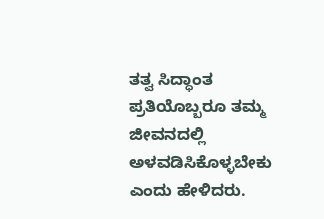ತತ್ವ ಸಿದ್ಧಾಂತ ಪ್ರತಿಯೊಬ್ಬರೂ ತಮ್ಮ ಜೀವನದಲ್ಲಿ ಅಳವಡಿಸಿಕೊಳ್ಳಬೇಕು ಎಂದು ಹೇಳಿದರು.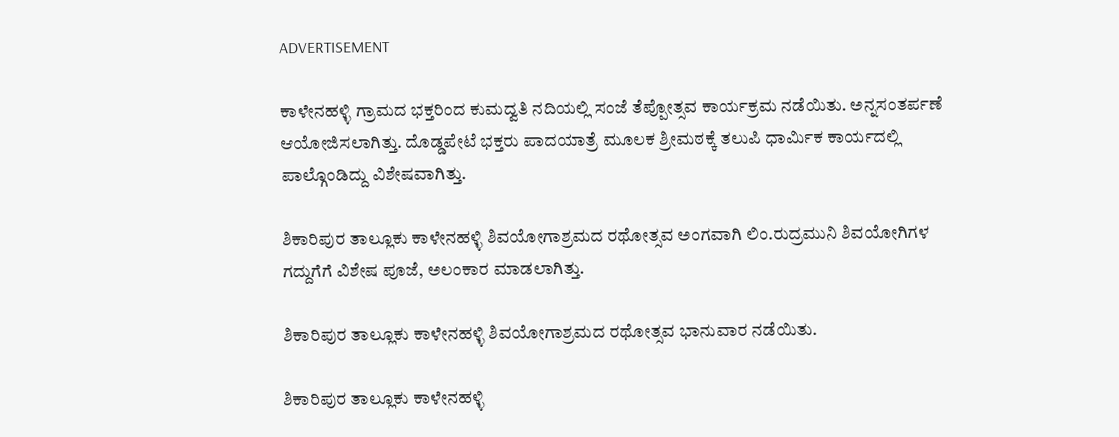ADVERTISEMENT

ಕಾಳೇನಹಳ್ಳಿ ಗ್ರಾಮದ ಭಕ್ತರಿಂದ ಕುಮದ್ವತಿ ನದಿಯಲ್ಲಿ ಸಂಜೆ ತೆಪ್ಪೋತ್ಸವ ಕಾರ್ಯಕ್ರಮ ನಡೆಯಿತು. ಅನ್ನಸಂತರ್ಪಣೆ ಆಯೋಜಿಸಲಾಗಿತ್ತು. ದೊಡ್ಡಪೇಟೆ ಭಕ್ತರು ಪಾದಯಾತ್ರೆ ಮೂಲಕ ಶ್ರೀಮಠಕ್ಕೆ ತಲುಪಿ ಧಾರ್ಮಿಕ ಕಾರ್ಯದಲ್ಲಿ ಪಾಲ್ಗೊಂಡಿದ್ದು ವಿಶೇಷವಾಗಿತ್ತು.

ಶಿಕಾರಿಪುರ ತಾಲ್ಲೂಕು ಕಾಳೇನಹಳ್ಳಿ ಶಿವಯೋಗಾಶ್ರಮದ ರಥೋತ್ಸವ ಅಂಗವಾಗಿ ಲಿಂ.ರುದ್ರಮುನಿ ಶಿವಯೋಗಿಗಳ ಗದ್ದುಗೆಗೆ ವಿಶೇಷ ಪೂಜೆ, ಅಲಂಕಾರ ಮಾಡಲಾಗಿತ್ತು.

ಶಿಕಾರಿಪುರ ತಾಲ್ಲೂಕು ಕಾಳೇನಹಳ್ಳಿ ಶಿವಯೋಗಾಶ್ರಮದ ರಥೋತ್ಸವ ಭಾನುವಾರ ನಡೆಯಿತು.

ಶಿಕಾರಿಪುರ ತಾಲ್ಲೂಕು ಕಾಳೇನಹಳ್ಳಿ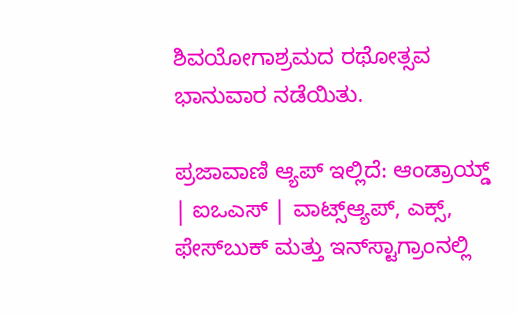ಶಿವಯೋಗಾಶ್ರಮದ ರಥೋತ್ಸವ ಭಾನುವಾರ ನಡೆಯಿತು.

ಪ್ರಜಾವಾಣಿ ಆ್ಯಪ್ ಇಲ್ಲಿದೆ: ಆಂಡ್ರಾಯ್ಡ್ | ಐಒಎಸ್ | ವಾಟ್ಸ್ಆ್ಯಪ್, ಎಕ್ಸ್, ಫೇಸ್‌ಬುಕ್ ಮತ್ತು ಇನ್‌ಸ್ಟಾಗ್ರಾಂನಲ್ಲಿ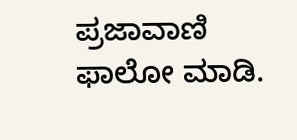ಪ್ರಜಾವಾಣಿ ಫಾಲೋ ಮಾಡಿ.